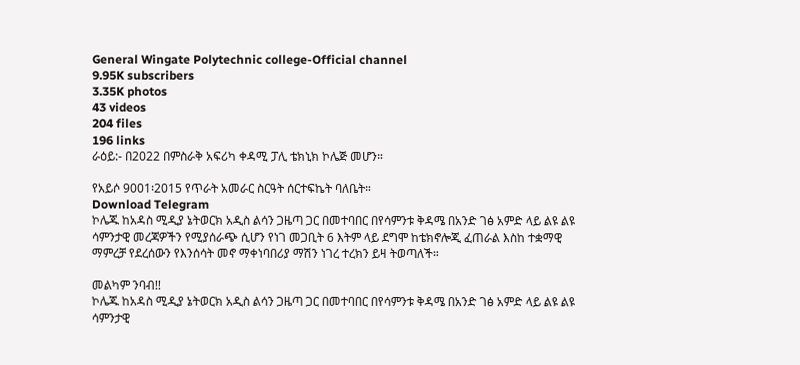General Wingate Polytechnic college-Official channel
9.95K subscribers
3.35K photos
43 videos
204 files
196 links
ራዕይ:- በ2022 በምስራቅ አፍሪካ ቀዳሚ ፓሊ ቴክኒክ ኮሌጅ መሆን።

የአይሶ 9001፡2015 የጥራት አመራር ስርዓት ሰርተፍኬት ባለቤት።
Download Telegram
ኮሌጁ ከአዳስ ሚዲያ ኔትወርክ አዲስ ልሳን ጋዜጣ ጋር በመተባበር በየሳምንቱ ቅዳሜ በአንድ ገፅ አምድ ላይ ልዩ ልዩ ሳምንታዊ መረጃዎችን የሚያሰራጭ ሲሆን የነገ መጋቢት 6 እትም ላይ ደግሞ ከቴክኖሎጂ ፈጠራል እስከ ተቋማዊ ማምረቻ የደረሰውን የእንሰሳት መኖ ማቀነባበሪያ ማሽን ነገረ ተረክን ይዛ ትወጣለች።

መልካም ንባብ!!
ኮሌጁ ከአዳስ ሚዲያ ኔትወርክ አዲስ ልሳን ጋዜጣ ጋር በመተባበር በየሳምንቱ ቅዳሜ በአንድ ገፅ አምድ ላይ ልዩ ልዩ ሳምንታዊ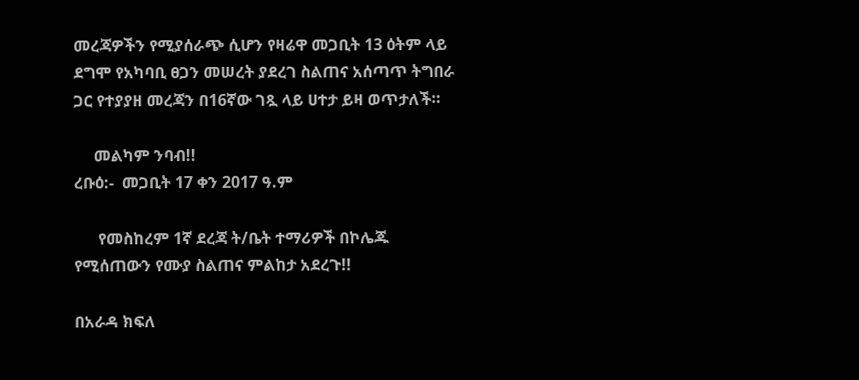መረጃዎችን የሚያሰራጭ ሲሆን የዛሬዋ መጋቢት 13 ዕትም ላይ ደግሞ የአካባቢ ፀጋን መሠረት ያደረገ ስልጠና አሰጣጥ ትግበራ ጋር የተያያዘ መረጃን በ16ኛው ገጿ ላይ ሀተታ ይዛ ወጥታለች።

     መልካም ንባብ!!
ረቡዕ:-  መጋቢት 17 ቀን 2017 ዓ.ም

      የመስከረም 1ኛ ደረጃ ት/ቤት ተማሪዎች በኮሌጁ የሚሰጠውን የሙያ ስልጠና ምልከታ አደረጉ!!

በአራዳ ክፍለ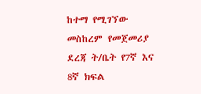ከተማ የሚገኘው መስከረም የመጀመሪያ ደረጃ ት/ቤት የ7ኛ እና 8ኛ ክፍል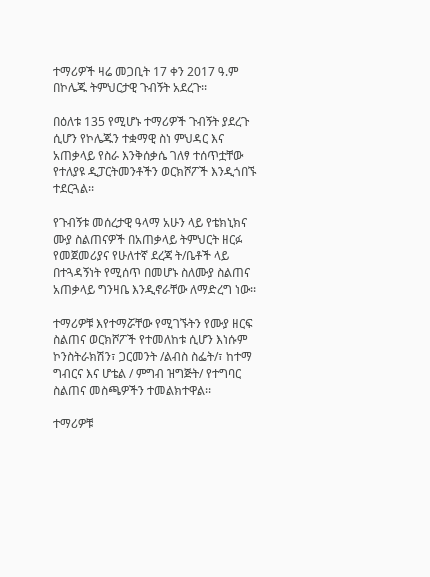ተማሪዎች ዛሬ መጋቢት 17 ቀን 2017 ዓ.ም በኮሌጁ ትምህርታዊ ጉብኝት አደረጉ፡፡

በዕለቱ 135 የሚሆኑ ተማሪዎች ጉብኝት ያደረጉ ሲሆን የኮሌጁን ተቋማዊ ስነ ምህዳር እና አጠቃላይ የስራ እንቅሰቃሴ ገለፃ ተሰጥቷቸው  የተለያዩ ዲፓርትመንቶችን ወርክሾፖች እንዲጎበኙ ተደርጓል፡፡

የጉብኝቱ መሰረታዊ ዓላማ አሁን ላይ የቴክኒክና ሙያ ስልጠናዎች በአጠቃላይ ትምህርት ዘርፉ የመጀመሪያና የሁለተኛ ደረጃ ት/ቤቶች ላይ በተጓዳኝነት የሚሰጥ በመሆኑ ስለሙያ ስልጠና አጠቃላይ ግንዛቤ እንዲኖራቸው ለማድረግ ነው፡፡

ተማሪዎቹ እየተማሯቸው የሚገኙትን የሙያ ዘርፍ ስልጠና ወርክሾፖች የተመለከቱ ሲሆን እነሱም ኮንስትራክሽን፣ ጋርመንት /ልብስ ስፌት/፣ ከተማ ግብርና እና ሆቴል / ምግብ ዝግጅት/ የተግባር ስልጠና መስጫዎችን ተመልክተዋል፡፡

ተማሪዎቹ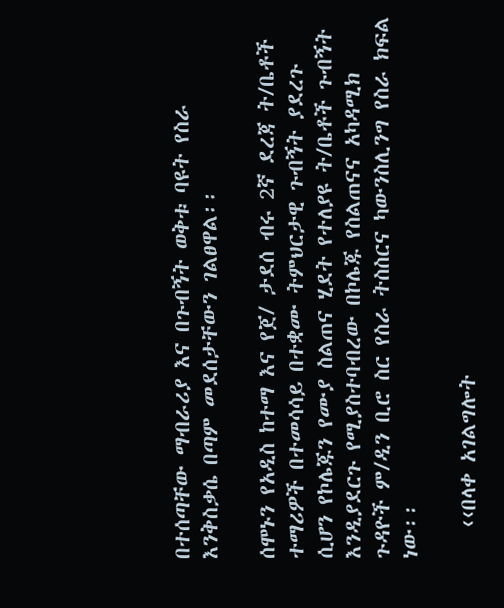በተሰጣቸው ማብራሪያ እና በጉብኝት ወቅቱ ባዩት የስራ እንቅስቃሴ በጣም መደሰታቸውን ገልፀዋል፡፡

ሰሞኑን የአዲስ ከተማ እና የጀ/ ታደሰ ብሩ 2ኛ ደረጃ ት/ቤቶች ተማሪዎች በተመሳሳይ በተቋሙ ትምህርታዊ ጉብኝት ያደረጉ ሲሆን የኮሌጁን የሙያ ስልጠና ሂደት የተለያዩ ት/ቤቶች ጉብኝት እንዲያደርጉ የሚያስተባብረው በኮሌጁ የስልጠናና አካዳሚክ ጉዳዮች ም/ዲን ቢሮ ስር የስራ ትስስርና ካውንስሊንግ የስራ ክፍል ነው፡፡

   ‹‹በላቀ አገልግሎት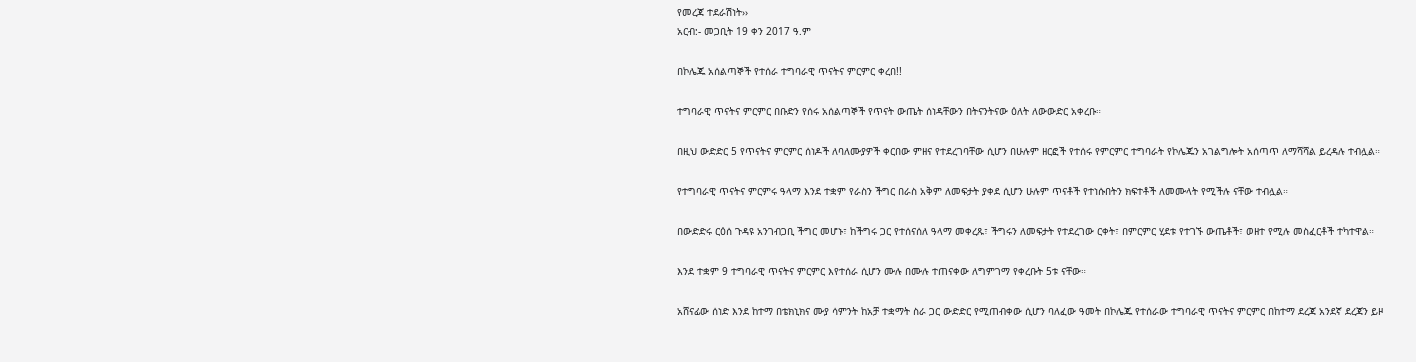የመረጃ ተደራሽነት››
አርብ:- መጋቢት 19 ቀን 2017 ዓ.ም

በኮሌጁ አሰልጣኞች የተሰራ ተግባራዊ ጥናትና ምርምር ቀረበ!!

ተግባራዊ ጥናትና ምርምር በቡድን የሰሩ አሰልጣኞች የጥናት ውጤት ሰነዳቸውን በትናንትናው ዕለት ለውውድር አቀረቡ።

በዚህ ውድድር 5 የጥናትና ምርምር ሰነዶች ለባለሙያዎች ቀርበው ምዘና የተደረገባቸው ሲሆን በሁሉም ዘርፎች የተሰሩ የምርምር ተግባራት የኮሌጁን አገልግሎት አሰጣጥ ለማሻሻል ይረዳሉ ተብሏል።

የተግባራዊ ጥናትና ምርምሩ ዓላማ እንደ ተቋም የራስን ችግር በራስ አቅም ለመፍታት ያቀደ ሲሆን ሁሉም ጥናቶች የተነሱበትን ክፍተቶች ለመሙላት የሚችሉ ናቸው ተብሏል።

በውድድሩ ርዕሰ ጉዳዩ አንገብጋቢ ችግር መሆኑ፣ ከችግሩ ጋር የተሰናሰለ ዓላማ መቀረጹ፣ ችግሩን ለመፍታት የተደረገው ርቀት፣ በምርምር ሂደቱ የተገኙ ውጤቶች፣ ወዘተ የሚሉ መስፈርቶች ተካተዋል።

እንደ ተቋም 9 ተግባራዊ ጥናትና ምርምር እየተሰራ ሲሆን ሙሉ በሙሉ ተጠናቀው ለግምገማ የቀረቡት 5ቱ ናቸው።

አሸናፊው ሰነድ እንደ ከተማ በቴክኒክና ሙያ ሳምንት ከአቻ ተቋማት ስራ ጋር ውድድር የሚጠብቀው ሲሆን ባለፈው ዓመት በኮሌጁ የተሰራው ተግባራዊ ጥናትና ምርምር በከተማ ደረጃ አንደኛ ደረጃን ይዞ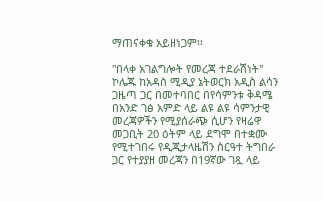ማጠናቀቁ አይዘነጋም፡፡

"በላቀ አገልግሎት የመረጃ ተደራሽነት"
ኮሌጁ ከአዳስ ሚዲያ ኔትወርክ አዲስ ልሳን ጋዜጣ ጋር በመተባበር በየሳምንቱ ቅዳሜ በአንድ ገፅ አምድ ላይ ልዩ ልዩ ሳምንታዊ መረጃዎችን የሚያሰራጭ ሲሆን የዛሬዋ መጋቢት 20 ዕትም ላይ ደግሞ በተቋሙ የሚተገበሩ የዲጂታላዜሽን ስርዓተ ትግበራ ጋር የተያያዘ መረጃን በ19ኛው ገጿ ላይ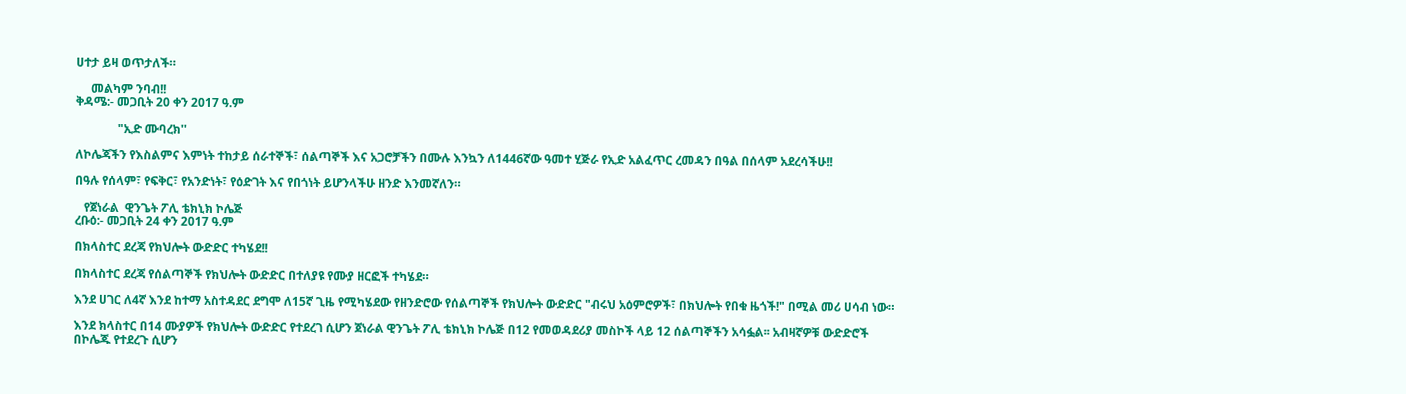ሀተታ ይዛ ወጥታለች።

     መልካም ንባብ!!
ቅዳሜ:- መጋቢት 20 ቀን 2017 ዓ.ም

              "ኢድ ሙባረክ''

ለኮሌጃችን የእስልምና እምነት ተከታይ ሰራተኞች፣ ሰልጣኞች እና አጋሮቻችን በሙሉ እንኳን ለ1446ኛው ዓመተ ሂጅራ የኢድ አልፈጥር ረመዳን በዓል በሰላም አደረሳችሁ!!

በዓሉ የሰላም፣ የፍቅር፣ የአንድነት፣ የዕድገት እና የበጎነት ይሆንላችሁ ዘንድ እንመኛለን።

   የጀነራል  ዊንጌት ፖሊ ቴክኒክ ኮሌጅ
ረቡዕ:- መጋቢት 24 ቀን 2017 ዓ.ም

በክላስተር ደረጃ የክህሎት ውድድር ተካሄደ!!

በክላስተር ደረጃ የሰልጣኞች የክህሎት ውድድር በተለያዩ የሙያ ዘርፎች ተካሄደ።

እንደ ሀገር ለ4ኛ እንደ ከተማ አስተዳደር ደግሞ ለ15ኛ ጊዜ የሚካሄደው የዘንድሮው የሰልጣኞች የክህሎት ውድድር "ብሩህ አዕምሮዎች፣ በክህሎት የበቁ ዜጎች!" በሚል መሪ ሀሳብ ነው።

እንደ ክላስተር በ14 ሙያዎች የክህሎት ውድድር የተደረገ ሲሆን ጀነራል ዊንጌት ፖሊ ቴክኒክ ኮሌጅ በ12 የመወዳደሪያ መስኮች ላይ 12 ሰልጣኞችን አሳፏል፡፡ አብዛኛዎቹ ውድድሮች በኮሌጁ የተደረጉ ሲሆን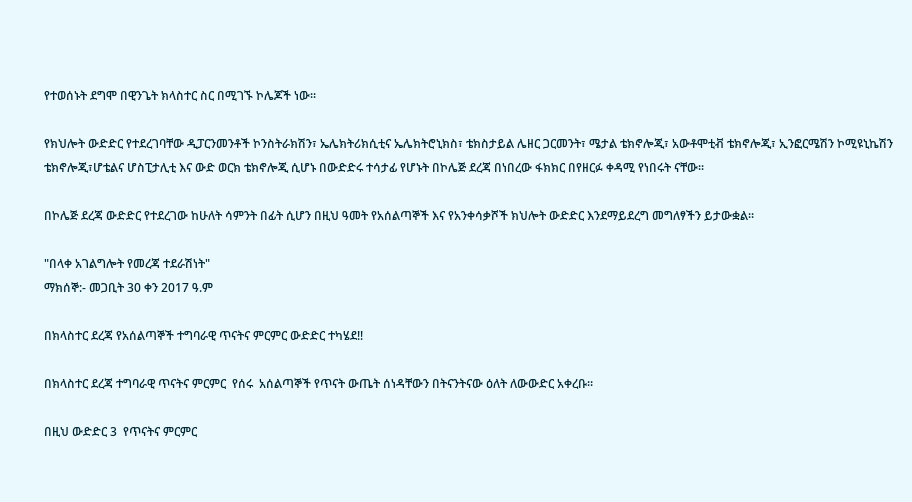የተወሰኑት ደግሞ በዊንጌት ክላስተር ስር በሚገኙ ኮሌጆች ነው፡፡

የክህሎት ውድድር የተደረገባቸው ዲፓርንመንቶች ኮንስትራክሽን፣ ኤሌክትሪክሲቲና ኤሌክትሮኒክስ፣ ቴክስታይል ሌዘር ጋርመንት፣ ሜታል ቴክኖሎጂ፣ አውቶሞቲቭ ቴክኖሎጂ፣ ኢንፎርሜሽን ኮሚዩኒኬሽን ቴክኖሎጂ፣ሆቴልና ሆስፒታሊቲ እና ውድ ወርክ ቴክኖሎጂ ሲሆኑ በውድድሩ ተሳታፊ የሆኑት በኮሌጅ ደረጃ በነበረው ፋክክር በየዘርፉ ቀዳሚ የነበሩት ናቸው፡፡

በኮሌጅ ደረጃ ውድድር የተደረገው ከሁለት ሳምንት በፊት ሲሆን በዚህ ዓመት የአሰልጣኞች እና የአንቀሳቃሾች ክህሎት ውድድር እንደማይደረግ መግለፃችን ይታውቋል፡፡

"በላቀ አገልግሎት የመረጃ ተደራሽነት"
ማክሰኞ:- መጋቢት 30 ቀን 2017 ዓ.ም

በክላስተር ደረጃ የአሰልጣኞች ተግባራዊ ጥናትና ምርምር ውድድር ተካሄደ!!

በክላስተር ደረጃ ተግባራዊ ጥናትና ምርምር  የሰሩ  አሰልጣኞች የጥናት ውጤት ሰነዳቸውን በትናንትናው ዕለት ለውውድር አቀረቡ።

በዚህ ውድድር 3  የጥናትና ምርምር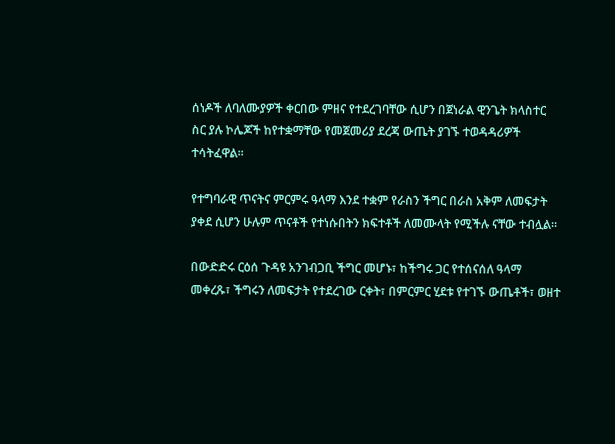ሰነዶች ለባለሙያዎች ቀርበው ምዘና የተደረገባቸው ሲሆን በጀነራል ዊንጌት ክላስተር ስር ያሉ ኮሌጆች ከየተቋማቸው የመጀመሪያ ደረጃ ውጤት ያገኙ ተወዳዳሪዎች ተሳትፈዋል፡፡

የተግባራዊ ጥናትና ምርምሩ ዓላማ እንደ ተቋም የራስን ችግር በራስ አቅም ለመፍታት ያቀደ ሲሆን ሁሉም ጥናቶች የተነሱበትን ክፍተቶች ለመሙላት የሚችሉ ናቸው ተብሏል።

በውድድሩ ርዕሰ ጉዳዩ አንገብጋቢ ችግር መሆኑ፣ ከችግሩ ጋር የተሰናሰለ ዓላማ መቀረጹ፣ ችግሩን ለመፍታት የተደረገው ርቀት፣ በምርምር ሂደቱ የተገኙ ውጤቶች፣ ወዘተ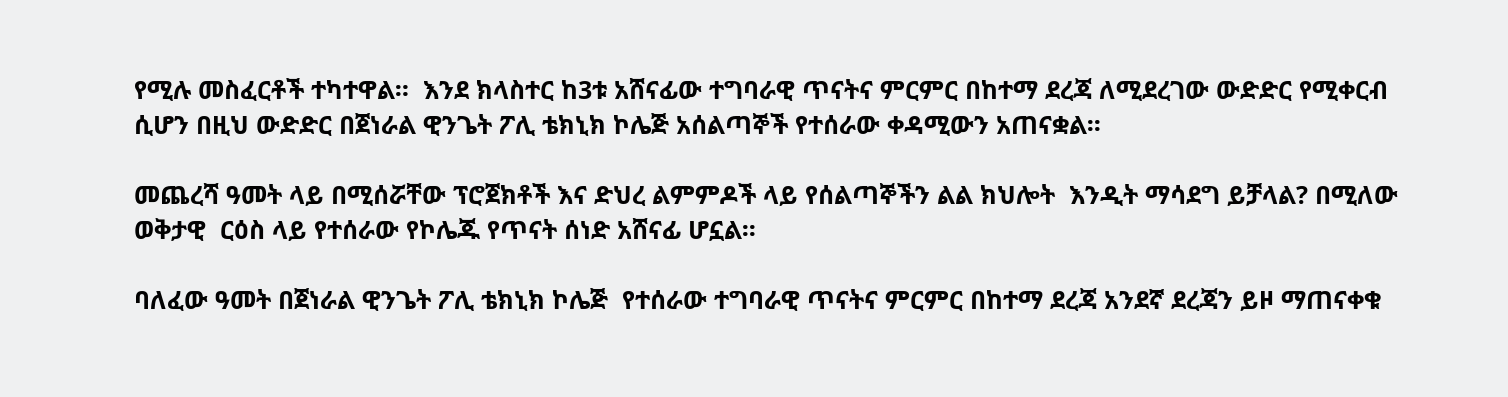የሚሉ መስፈርቶች ተካተዋል።  እንደ ክላስተር ከ3ቱ አሸናፊው ተግባራዊ ጥናትና ምርምር በከተማ ደረጃ ለሚደረገው ውድድር የሚቀርብ ሲሆን በዚህ ውድድር በጀነራል ዊንጌት ፖሊ ቴክኒክ ኮሌጅ አሰልጣኞች የተሰራው ቀዳሚውን አጠናቋል፡፡

መጨረሻ ዓመት ላይ በሚሰሯቸው ፕሮጀክቶች እና ድህረ ልምምዶች ላይ የሰልጣኞችን ልል ክህሎት  እንዲት ማሳደግ ይቻላል? በሚለው ወቅታዊ  ርዕስ ላይ የተሰራው የኮሌጁ የጥናት ሰነድ አሸናፊ ሆኗል፡፡

ባለፈው ዓመት በጀነራል ዊንጌት ፖሊ ቴክኒክ ኮሌጅ  የተሰራው ተግባራዊ ጥናትና ምርምር በከተማ ደረጃ አንደኛ ደረጃን ይዞ ማጠናቀቁ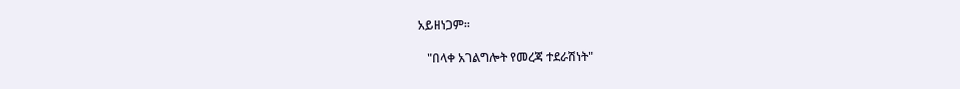አይዘነጋም፡፡

   "በላቀ አገልግሎት የመረጃ ተደራሽነት"